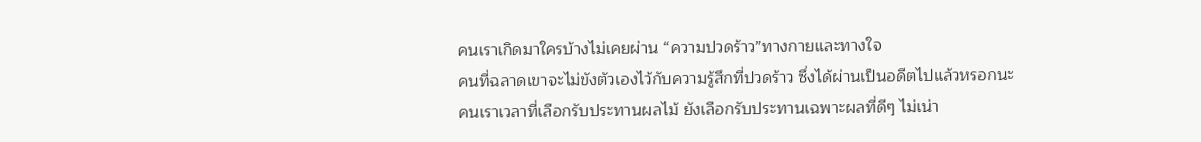คนเราเกิดมาใครบ้างไม่เคยผ่าน “ความปวดร้าว”ทางกายและทางใจ
คนที่ฉลาดเขาจะไม่ขังตัวเองไว้กับความรู้สึกที่ปวดร้าว ซึ่งได้ผ่านเป็นอดีตไปแล้วหรอกนะ
คนเราเวลาที่เลือกรับประทานผลไม้ ยังเลือกรับประทานเฉพาะผลที่ดีๆ ไม่เน่า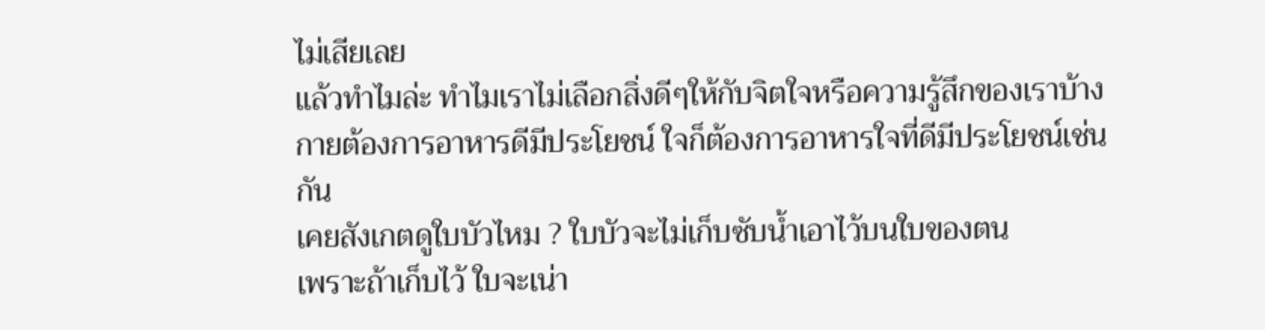ไม่เสียเลย
แล้วทำไมล่ะ ทำไมเราไม่เลือกสิ่งดีๆให้กับจิตใจหรือความรู้สึกของเราบ้าง
กายต้องการอาหารดีมีประโยชน์ ใจก็ต้องการอาหารใจที่ดีมีประโยชน์เช่นกัน
เคยสังเกตดูใบบัวไหม ? ใบบัวจะไม่เก็บซับน้ำเอาไว้บนใบของตน
เพราะถ้าเก็บไว้ ใบจะเน่า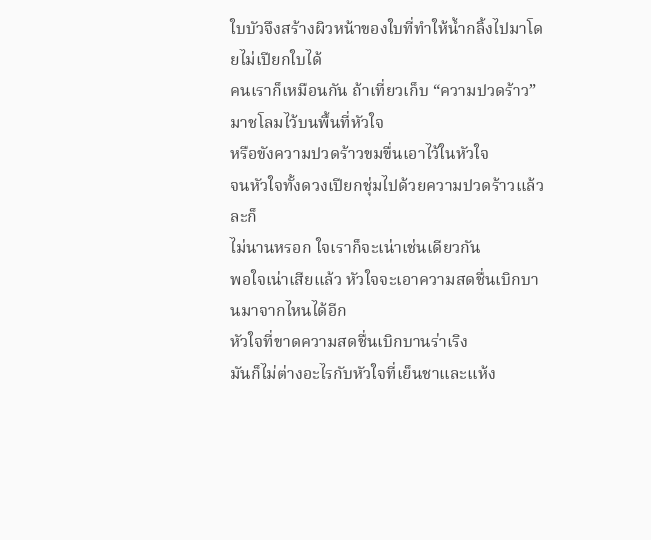ใบบัวจึงสร้างผิวหน้าของใบที่ทำให้น้ำกลิ้งไปมาโดยไม่เปียกใบได้
คนเราก็เหมือนกัน ถ้าเที่ยวเก็บ “ความปวดร้าว” มาชโลมไว้บนพื้นที่หัวใจ
หรือขังความปวดร้าวขมขื่นเอาไว้ในหัวใจ
จนหัวใจทั้งดวงเปียกชุ่มไปด้วยความปวดร้าวแล้วละก็
ไม่นานหรอก ใจเราก็จะเน่าเช่นเดียวกัน
พอใจเน่าเสียแล้ว หัวใจจะเอาความสดชื่นเบิกบานมาจากไหนได้อีก
หัวใจที่ขาดความสดชื่นเบิกบานร่าเริง
มันก็ไม่ต่างอะไรกับหัวใจที่เย็นชาและแห้ง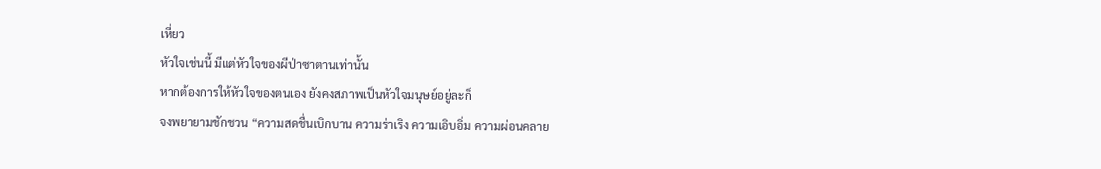เหี่ยว
หัวใจเช่นนี้ มีแต่หัวใจของผีป่าซาตานเท่านั้น
หากต้องการให้หัวใจของตนเอง ยังคงสภาพเป็นหัวใจมนุษย์อยู่ละก็
จงพยายามชักชวน “ความสดชื่นเบิกบาน ความร่าเริง ความเอิบอิ่ม ความผ่อนคลาย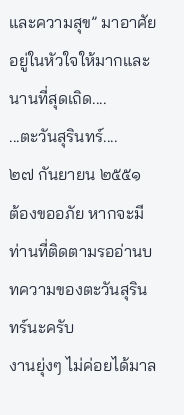และความสุข” มาอาศัยอยู่ในหัวใจให้มากและนานที่สุดเถิด....
...ตะวันสุรินทร์....
๒๗ กันยายน ๒๕๕๑
ต้องขออภัย หากจะมีท่านที่ติดตามรออ่านบทความของตะวันสุรินทร์นะครับ
งานยุ่งๆ ไม่ค่อยได้มาล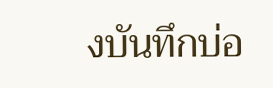งบันทึกบ่อ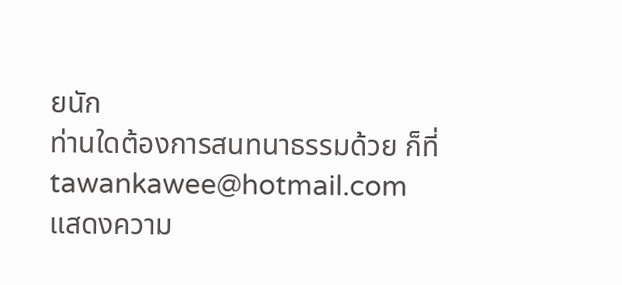ยนัก
ท่านใดต้องการสนทนาธรรมด้วย ก็ที่ tawankawee@hotmail.com
แสดงความ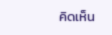คิดเห็น